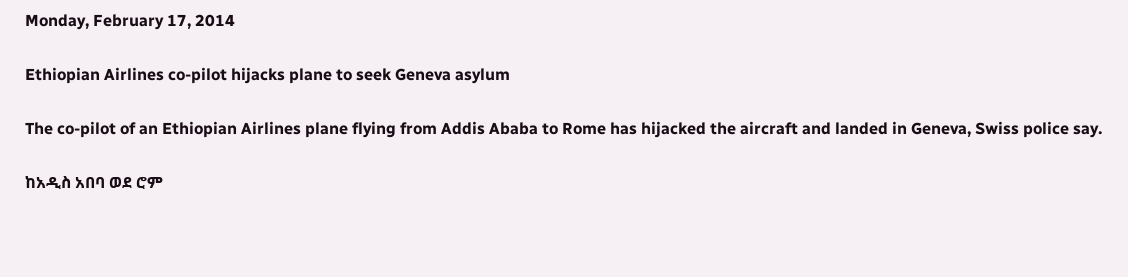Monday, February 17, 2014

Ethiopian Airlines co-pilot hijacks plane to seek Geneva asylum

The co-pilot of an Ethiopian Airlines plane flying from Addis Ababa to Rome has hijacked the aircraft and landed in Geneva, Swiss police say.

ከአዲስ አበባ ወደ ሮም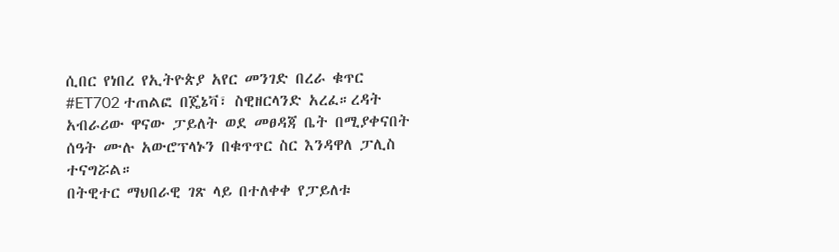ሲበር የነበረ የኢትዮጵያ አየር መንገድ በረራ ቁጥር #ET702 ተጠልፎ በጄኔቫ፣ ስዊዘርላንድ አረፈ።ረዳት አብራሪው ዋናው ፓይለት ወደ መፀዳጃ ቤት በሚያቀናበት ሰዓት ሙሉ አውሮፕላኑን በቁጥጥር ስር እንዳዋለ ፓሊስ ተናግሯል።
በትዊተር ማህበራዊ ገጽ ላይ በተለቀቀ የፓይለቱ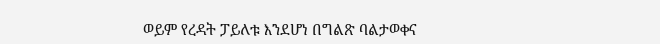ወይም የረዳት ፓይለቱ እንደሆነ በግልጽ ባልታወቀና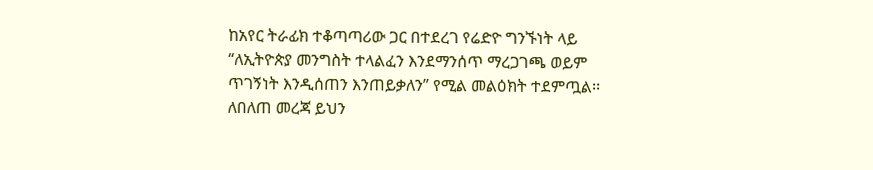ከአየር ትራፊክ ተቆጣጣሪው ጋር በተደረገ የሬድዮ ግንኙነት ላይ “ለኢትዮጵያ መንግስት ተላልፈን እንደማንሰጥ ማረጋገጫ ወይም ጥገኝነት እንዲሰጠን እንጠይቃለን” የሚል መልዕክት ተደምጧል፡፡
ለበለጠ መረጃ ይህን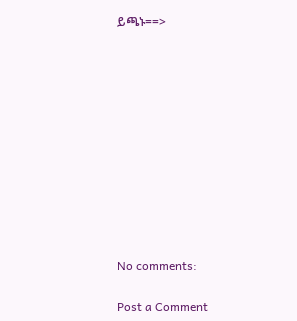ይጫኑ==>











No comments:

Post a Comment